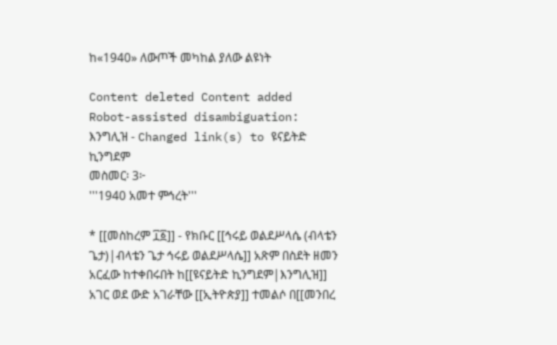ከ«1940» ለውጦች መካከል ያለው ልዩነት

Content deleted Content added
Robot-assisted disambiguation: እንግሊዝ - Changed link(s) to ዩናይትድ ኪንግደም
መስመር፡ 3፦
'''1940 አመተ ምኅረት'''

* [[መስከረም ፲፩]] - የክቡር [[ኅሩይ ወልደሥላሴ (ብላቴን ጌታ)|ብላቴን ጌታ ኅሩይ ወልደሥላሴ]] አጽም በስደት ዘመን አርፈው ከተቀበሩበት ከ[[ዩናይትድ ኪንግደም|እንግሊዝ]] አገር ወደ ውድ አገራቸው [[ኢትዮጵያ]] ተመልሶ በ[[መንበረ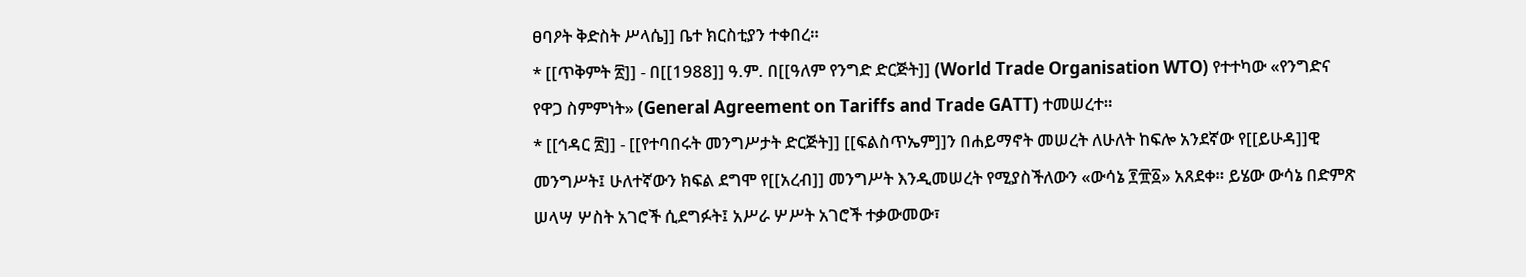ፀባዖት ቅድስት ሥላሴ]] ቤተ ክርስቲያን ተቀበረ።
* [[ጥቅምት ፳]] - በ[[1988]] ዓ.ም. በ[[ዓለም የንግድ ድርጅት]] (World Trade Organisation WTO) የተተካው «የንግድና የዋጋ ስምምነት» (General Agreement on Tariffs and Trade GATT) ተመሠረተ።
* [[ኅዳር ፳]] - [[የተባበሩት መንግሥታት ድርጅት]] [[ፍልስጥኤም]]ን በሐይማኖት መሠረት ለሁለት ከፍሎ አንደኛው የ[[ይሁዳ]]ዊ መንግሥት፤ ሁለተኛውን ክፍል ደግሞ የ[[አረብ]] መንግሥት እንዲመሠረት የሚያስችለውን «ውሳኔ ፻፹፩» አጸደቀ። ይሄው ውሳኔ በድምጽ ሠላሣ ሦስት አገሮች ሲደግፉት፤ አሥራ ሦሥት አገሮች ተቃውመው፣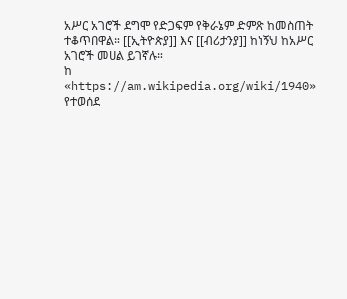አሥር አገሮች ደግሞ የድጋፍም የቅራኔም ድምጽ ከመስጠት ተቆጥበዋል። [[ኢትዮጵያ]] እና [[ብሪታንያ]] ከነኝህ ከአሥር አገሮች መሀል ይገኛሉ።
ከ «https://am.wikipedia.org/wiki/1940» የተወሰደ